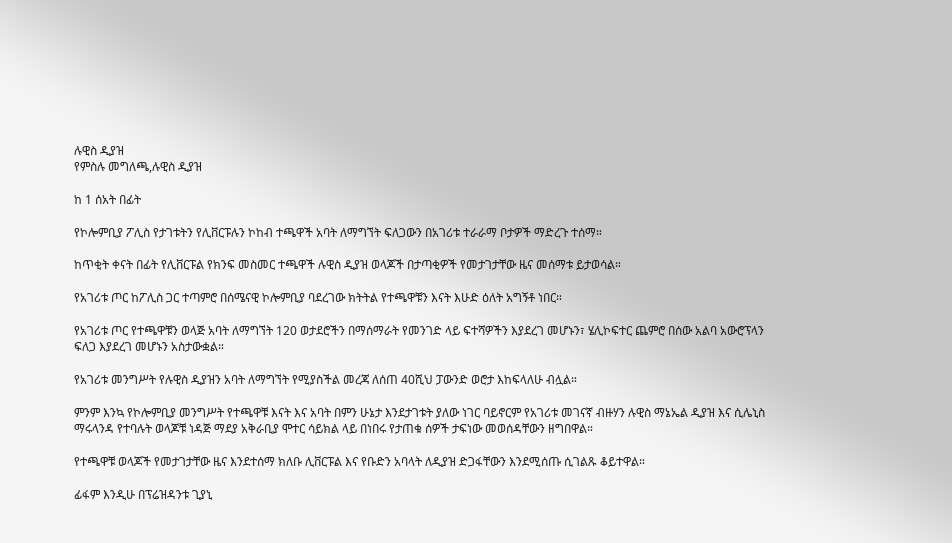ሉዊስ ዲያዝ
የምስሉ መግለጫ,ሉዊስ ዲያዝ

ከ 1 ሰአት በፊት

የኮሎምቢያ ፖሊስ የታገቱትን የሊቨርፑሉን ኮከብ ተጫዋች አባት ለማግኘት ፍለጋውን በአገሪቱ ተራራማ ቦታዎች ማድረጉ ተሰማ።

ከጥቂት ቀናት በፊት የሊቨርፑል የክንፍ መስመር ተጫዋች ሉዊስ ዲያዝ ወላጆች በታጣቂዎች የመታገታቸው ዜና መሰማቱ ይታወሳል።

የአገሪቱ ጦር ከፖሊስ ጋር ተጣምሮ በሰሜናዊ ኮሎምቢያ ባደረገው ክትትል የተጫዋቹን እናት እሁድ ዕለት አግኝቶ ነበር።

የአገሪቱ ጦር የተጫዋቹን ወላጅ አባት ለማግኘት 120 ወታደሮችን በማሰማራት የመንገድ ላይ ፍተሻዎችን እያደረገ መሆኑን፣ ሄሊኮፍተር ጨምሮ በሰው አልባ አውሮፕላን ፍለጋ እያደረገ መሆኑን አስታውቋል።

የአገሪቱ መንግሥት የሉዊስ ዲያዝን አባት ለማግኘት የሚያስችል መረጃ ለሰጠ 40ሺህ ፓውንድ ወሮታ እከፍላለሁ ብሏል።

ምንም እንኳ የኮሎምቢያ መንግሥት የተጫዋቹ እናት እና አባት በምን ሁኔታ እንደታገቱት ያለው ነገር ባይኖርም የአገሪቱ መገናኛ ብዙሃን ሉዊስ ማኔኤል ዲያዝ እና ሲሌኒስ ማሩላንዳ የተባሉት ወላጆቹ ነዳጅ ማደያ አቅራቢያ ሞተር ሳይክል ላይ በነበሩ የታጠቁ ሰዎች ታፍነው መወሰዳቸውን ዘግበዋል።

የተጫዋቹ ወላጆች የመታገታቸው ዜና እንደተሰማ ክለቡ ሊቨርፑል እና የቡድን አባላት ለዲያዝ ድጋፋቸውን እንደሚሰጡ ሲገልጹ ቆይተዋል።

ፊፋም እንዲሁ በፕሬዝዳንቱ ጊያኒ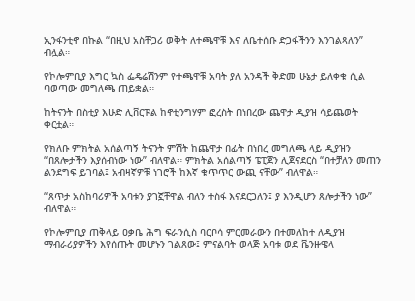ኢንፋንቲኖ በኩል “በዚህ አስቸጋሪ ወቅት ለተጫዋቹ እና ለቤተሰቡ ድጋፋችንን እንገልጻለን” ብሏል።

የኮሎምቢያ እግር ኳስ ፌዴሬሽንም የተጫዋቹ አባት ያለ አንዳች ቅድመ ሁኔታ ይለቀቁ ሲል ባወጣው መግለጫ ጠይቋል።

ከትናንት በስቲያ እሁድ ሊቨርፑል ከኖቲንግሃም ፎረስት በነበረው ጨዋታ ዲያዝ ሳይጨወት ቀርቷል።

የክለቡ ምክትል አሰልጣኝ ትናንት ምሽት ከጨዋታ በፊት በነበረ መግለጫ ላይ ዲያዝን “በጸሎታችን እያሰብነው ነው” ብለዋል። ምክትል አሰልጣኝ ፔፒጀን ሊጀናደርስ “በተቻለን መጠን ልንደግፍ ይገባል፤ አብዛኛዎቹ ነገሮች ከእኛ ቁጥጥር ውጪ ናቸው” ብለዋል።

“ጸጥታ አስከባሪዎች አባቱን ያገኟቸዋል ብለን ተስፋ እናደርጋለን፤ ያ እንዲሆን ጸሎታችን ነው” ብለዋል።

የኮሎምቢያ ጠቅላይ ዐቃቤ ሕግ ፍራንሲስ ባርቦሳ ምርመራውን በተመለከተ ለዲያዝ ማብራሪያዎችን እየሰጡት መሆኑን ገልጸው፤ ምናልባት ወላጅ አባቱ ወደ ቬንዙዌላ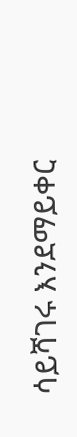ሳይሻገሩ እንደማይቀር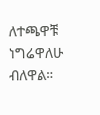ለተጫዋቹ ነግሬዋለሁ ብለዋል።